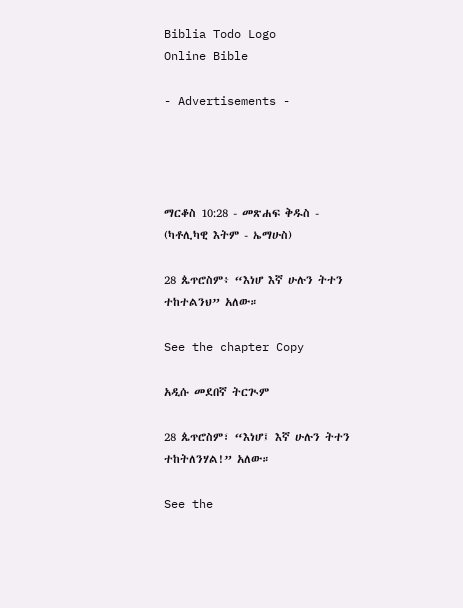Biblia Todo Logo
Online Bible

- Advertisements -




ማርቆስ 10:28 - መጽሐፍ ቅዱስ - (ካቶሊካዊ እትም - ኤማሁስ)

28 ጴጥሮስም፥ “እነሆ እኛ ሁሉን ትተን ተከተልንህ” አለው።

See the chapter Copy

አዲሱ መደበኛ ትርጒም

28 ጴጥሮስም፣ “እነሆ፤ እኛ ሁሉን ትተን ተከትለንሃል!” አለው።

See the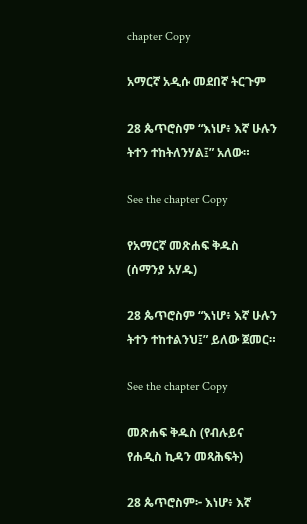chapter Copy

አማርኛ አዲሱ መደበኛ ትርጉም

28 ጴጥሮስም “እነሆ፥ እኛ ሁሉን ትተን ተከትለንሃል፤” አለው።

See the chapter Copy

የአማርኛ መጽሐፍ ቅዱስ (ሰማንያ አሃዱ)

28 ጴጥሮስም “እነሆ፥ እኛ ሁሉን ትተን ተከተልንህ፤” ይለው ጀመር።

See the chapter Copy

መጽሐፍ ቅዱስ (የብሉይና የሐዲስ ኪዳን መጻሕፍት)

28 ጴጥሮስም፦ እነሆ፥ እኛ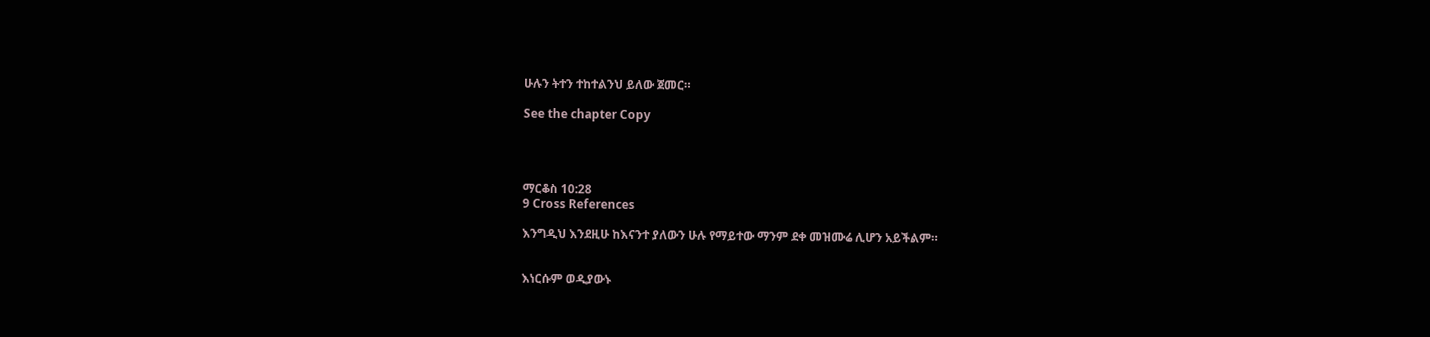ሁሉን ትተን ተከተልንህ ይለው ጀመር።

See the chapter Copy




ማርቆስ 10:28
9 Cross References

እንግዲህ እንደዚሁ ከእናንተ ያለውን ሁሉ የማይተው ማንም ደቀ መዝሙሬ ሊሆን አይችልም።


እነርሱም ወዲያውኑ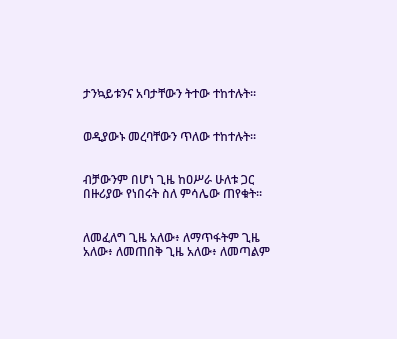ታንኳይቱንና አባታቸውን ትተው ተከተሉት።


ወዲያውኑ መረባቸውን ጥለው ተከተሉት።


ብቻውንም በሆነ ጊዜ ከዐሥራ ሁለቱ ጋር በዙሪያው የነበሩት ስለ ምሳሌው ጠየቁት።


ለመፈለግ ጊዜ አለው፥ ለማጥፋትም ጊዜ አለው፥ ለመጠበቅ ጊዜ አለው፥ ለመጣልም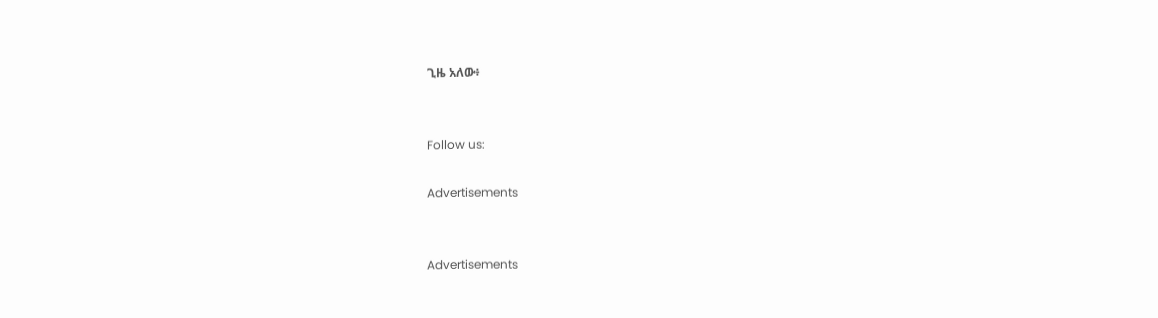ጊዜ አለው፥


Follow us:

Advertisements


Advertisements